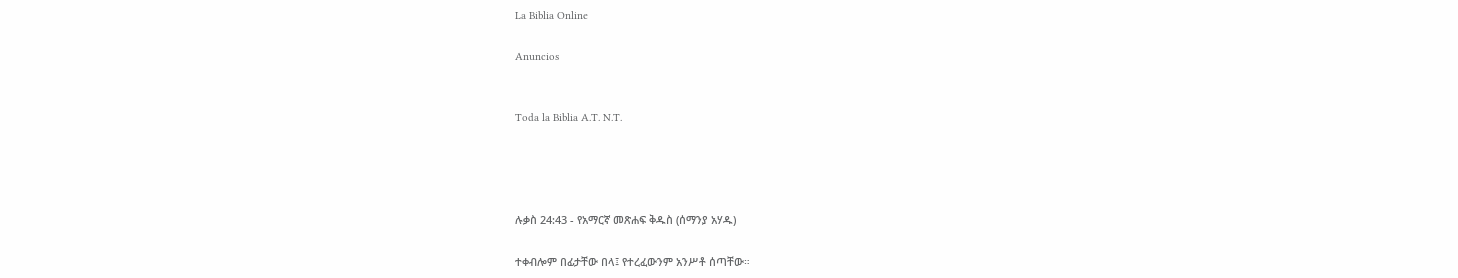La Biblia Online

Anuncios


Toda la Biblia A.T. N.T.




ሉቃስ 24:43 - የአማርኛ መጽሐፍ ቅዱስ (ሰማንያ አሃዱ)

ተቀብሎም በፊታቸው በላ፤ የተረፈውንም አንሥቶ ሰጣቸው።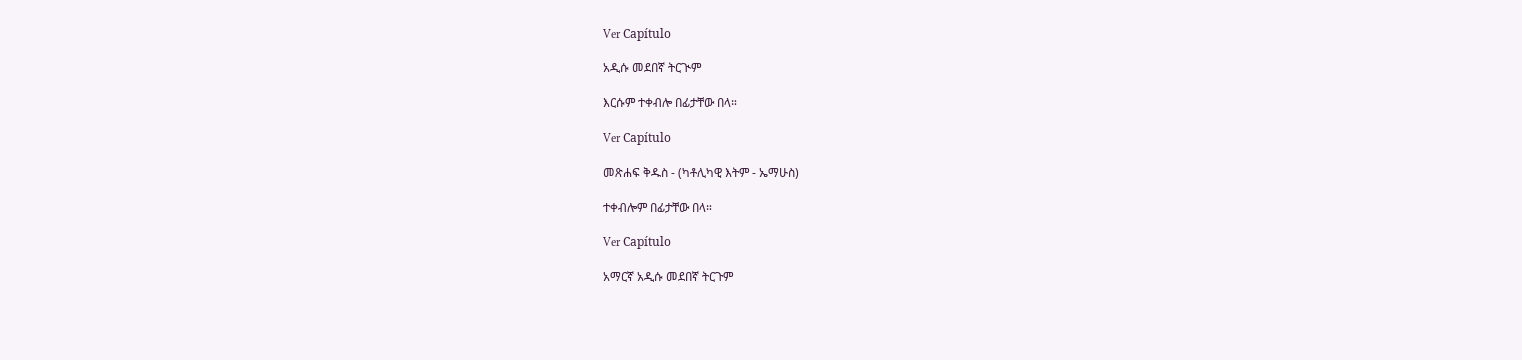Ver Capítulo

አዲሱ መደበኛ ትርጒም

እርሱም ተቀብሎ በፊታቸው በላ።

Ver Capítulo

መጽሐፍ ቅዱስ - (ካቶሊካዊ እትም - ኤማሁስ)

ተቀብሎም በፊታቸው በላ።

Ver Capítulo

አማርኛ አዲሱ መደበኛ ትርጉም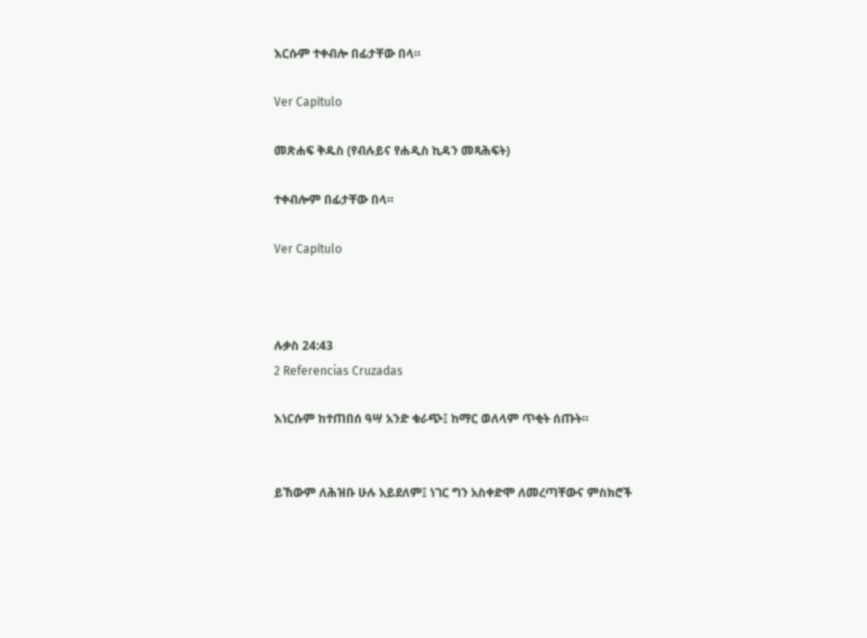እርሱም ተቀብሎ በፊታቸው በላ።

Ver Capítulo

መጽሐፍ ቅዱስ (የብሉይና የሐዲስ ኪዳን መጻሕፍት)

ተቀብሎም በፊታቸው በላ።

Ver Capítulo



ሉቃስ 24:43
2 Referencias Cruzadas

እነርሱም ከተጠበሰ ዓሣ አንድ ቁራጭ፤ ከማር ወለላም ጥቂት ሰጡት።


ይኸውም ለሕዝቡ ሁሉ አይደለም፤ ነገር ግን አስቀድሞ ለመረጣቸውና ምስክሮች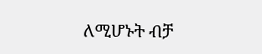ለሚሆኑት ብቻ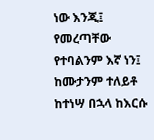ነው እንጂ፤ የመረጣቸው የተባልንም እኛ ነን፤ ከሙታንም ተለይቶ ከተነሣ በኋላ ከእርሱ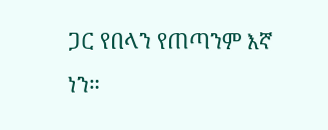ጋር የበላን የጠጣንም እኛ ነን።